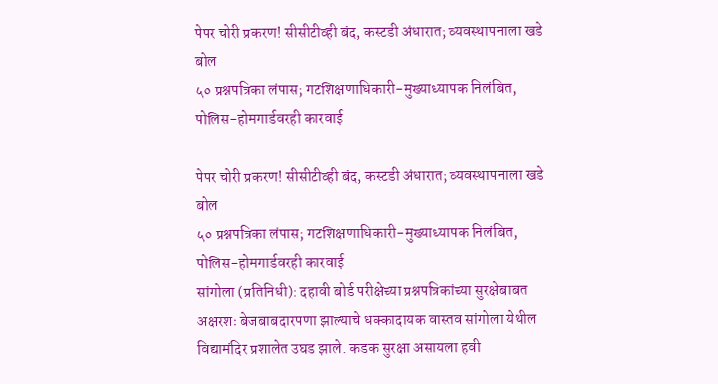पेपर चोरी प्रकरण! सीसीटीव्ही बंद, कस्टडी अंधारात; व्यवस्थापनाला खडे बोल
५० प्रश्नपत्रिका लंपास; गटशिक्षणाधिकारी-मुख्याध्यापक निलंबित, पोलिस-होमगार्डवरही कारवाई

पेपर चोरी प्रकरण! सीसीटीव्ही बंद, कस्टडी अंधारात; व्यवस्थापनाला खडे बोल
५० प्रश्नपत्रिका लंपास; गटशिक्षणाधिकारी-मुख्याध्यापक निलंबित, पोलिस-होमगार्डवरही कारवाई
सांगोला (प्रतिनिधी): दहावी बोर्ड परीक्षेच्या प्रश्नपत्रिकांच्या सुरक्षेबाबत अक्षरशः बेजबाबदारपणा झाल्याचे धक्कादायक वास्तव सांगोला येथील विद्यामंदिर प्रशालेत उघड झाले. कडक सुरक्षा असायला हवी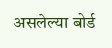असलेल्या बोर्ड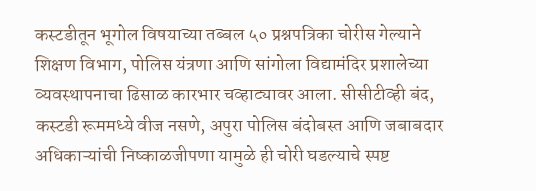कस्टडीतून भूगोल विषयाच्या तब्बल ५० प्रश्नपत्रिका चोरीस गेल्याने शिक्षण विभाग, पोलिस यंत्रणा आणि सांगोला विद्यामंदिर प्रशालेच्या व्यवस्थापनाचा ढिसाळ कारभार चव्हाट्यावर आला. सीसीटीव्ही बंद, कस्टडी रूममध्ये वीज नसणे, अपुरा पोलिस बंदोबस्त आणि जबाबदार अधिकाऱ्यांची निष्काळजीपणा यामुळे ही चोरी घडल्याचे स्पष्ट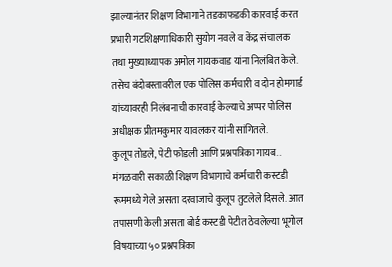झाल्यानंतर शिक्षण विभागाने तडकाफडकी कारवाई करत प्रभारी गटशिक्षणाधिकारी सुयोग नवले व केंद्र संचालक तथा मुख्याध्यापक अमोल गायकवाड यांना निलंबित केले. तसेच बंदोबस्तावरील एक पोलिस कर्मचारी व दोन होमगार्ड यांच्यावरही निलंबनाची कारवाई केल्याचे अप्पर पोलिस अधीक्षक प्रीतमकुमार यावलकर यांनी सांगितले.
कुलूप तोडले, पेटी फोडली आणि प्रश्नपत्रिका गायब..
मंगळवारी सकाळी शिक्षण विभागाचे कर्मचारी कस्टडी रूममध्ये गेले असता दरवाजाचे कुलूप तुटलेले दिसले. आत तपासणी केली असता बोर्ड कस्टडी पेटीत ठेवलेल्या भूगोल विषयाच्या ५० प्रश्नपत्रिका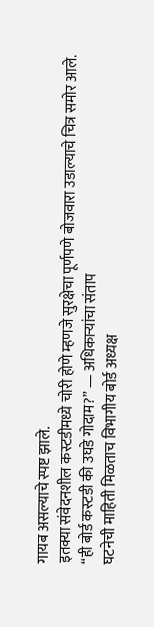गायब असल्याचे स्पष्ट झाले.
इतक्या संवेदनशील कस्टडीमध्ये चोरी होणे म्हणजे सुरक्षेचा पूर्णपणे बोजवारा उडाल्याचे चित्र समोर आले.
“ही बोर्ड कस्टडी की उघडे गोदाम?” — अधिकाऱ्यांचा संताप
घटनेची माहिती मिळताच विभागीय बोर्ड अध्यक्ष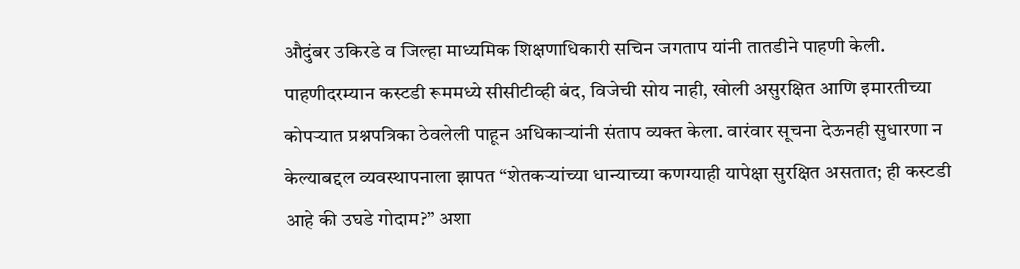औदुंबर उकिरडे व जिल्हा माध्यमिक शिक्षणाधिकारी सचिन जगताप यांनी तातडीने पाहणी केली. पाहणीदरम्यान कस्टडी रूममध्ये सीसीटीव्ही बंद, विजेची सोय नाही, खोली असुरक्षित आणि इमारतीच्या कोपऱ्यात प्रश्नपत्रिका ठेवलेली पाहून अधिकाऱ्यांनी संताप व्यक्त केला. वारंवार सूचना देऊनही सुधारणा न केल्याबद्दल व्यवस्थापनाला झापत “शेतकऱ्यांच्या धान्याच्या कणग्याही यापेक्षा सुरक्षित असतात; ही कस्टडी आहे की उघडे गोदाम?” अशा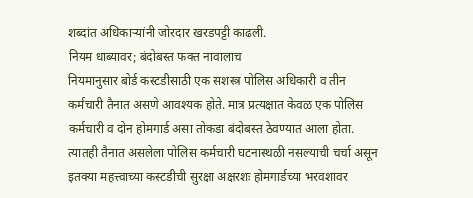शब्दांत अधिकाऱ्यांनी जोरदार खरडपट्टी काढली.
नियम धाब्यावर; बंदोबस्त फक्त नावालाच
नियमानुसार बोर्ड कस्टडीसाठी एक सशस्त्र पोलिस अधिकारी व तीन कर्मचारी तैनात असणे आवश्यक होते. मात्र प्रत्यक्षात केवळ एक पोलिस कर्मचारी व दोन होमगार्ड असा तोकडा बंदोबस्त ठेवण्यात आला होता. त्यातही तैनात असलेला पोलिस कर्मचारी घटनास्थळी नसल्याची चर्चा असून इतक्या महत्त्वाच्या कस्टडीची सुरक्षा अक्षरशः होमगार्डच्या भरवशावर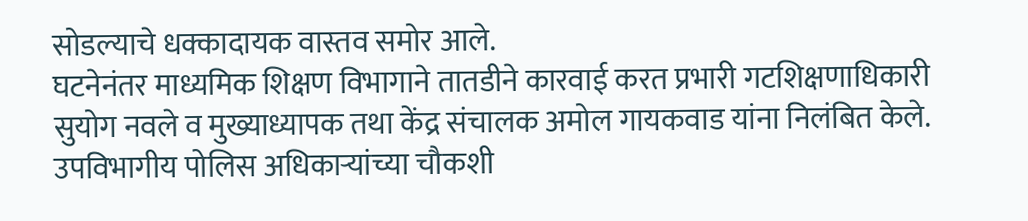सोडल्याचे धक्कादायक वास्तव समोर आले.
घटनेनंतर माध्यमिक शिक्षण विभागाने तातडीने कारवाई करत प्रभारी गटशिक्षणाधिकारी सुयोग नवले व मुख्याध्यापक तथा केंद्र संचालक अमोल गायकवाड यांना निलंबित केले. उपविभागीय पोलिस अधिकाऱ्यांच्या चौकशी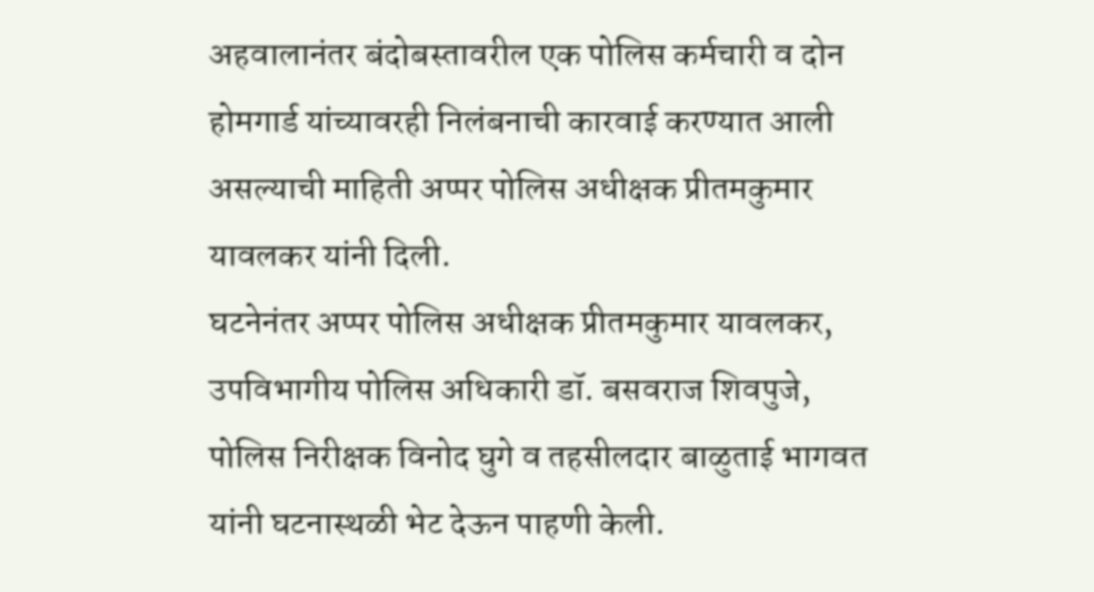अहवालानंतर बंदोबस्तावरील एक पोलिस कर्मचारी व दोन होमगार्ड यांच्यावरही निलंबनाची कारवाई करण्यात आली असल्याची माहिती अप्पर पोलिस अधीक्षक प्रीतमकुमार यावलकर यांनी दिली.
घटनेनंतर अप्पर पोलिस अधीक्षक प्रीतमकुमार यावलकर, उपविभागीय पोलिस अधिकारी डॉ. बसवराज शिवपुजे, पोलिस निरीक्षक विनोद घुगे व तहसीलदार बाळुताई भागवत यांनी घटनास्थळी भेट देऊन पाहणी केली.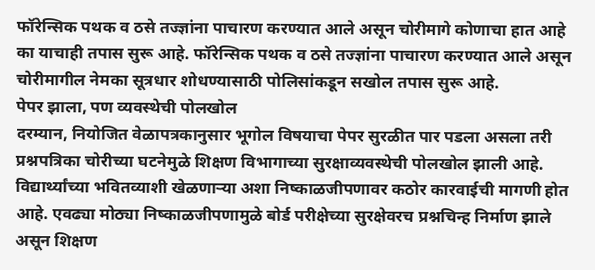फॉरेन्सिक पथक व ठसे तज्ज्ञांना पाचारण करण्यात आले असून चोरीमागे कोणाचा हात आहे का याचाही तपास सुरू आहे. फॉरेन्सिक पथक व ठसे तज्ज्ञांना पाचारण करण्यात आले असून चोरीमागील नेमका सूत्रधार शोधण्यासाठी पोलिसांकडून सखोल तपास सुरू आहे.
पेपर झाला, पण व्यवस्थेची पोलखोल
दरम्यान, नियोजित वेळापत्रकानुसार भूगोल विषयाचा पेपर सुरळीत पार पडला असला तरी प्रश्नपत्रिका चोरीच्या घटनेमुळे शिक्षण विभागाच्या सुरक्षाव्यवस्थेची पोलखोल झाली आहे. विद्यार्थ्यांच्या भवितव्याशी खेळणाऱ्या अशा निष्काळजीपणावर कठोर कारवाईची मागणी होत आहे. एवढ्या मोठ्या निष्काळजीपणामुळे बोर्ड परीक्षेच्या सुरक्षेवरच प्रश्नचिन्ह निर्माण झाले असून शिक्षण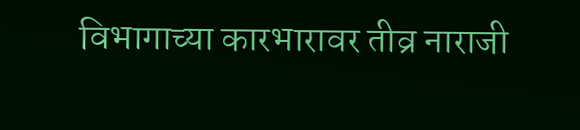विभागाच्या कारभारावर तीव्र नाराजी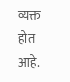व्यक्त होत आहे.